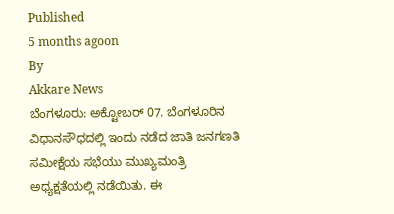Published
5 months agoon
By
Akkare News
ಬೆಂಗಳೂರು: ಅಕ್ಟೋಬರ್ 07. ಬೆಂಗಳೂರಿನ ವಿಧಾನಸೌಧದಲ್ಲಿ ಇಂದು ನಡೆದ ಜಾತಿ ಜನಗಣತಿ ಸಮೀಕ್ಷೆಯ ಸಭೆಯು ಮುಖ್ಯಮಂತ್ರಿ ಅಧ್ಯಕ್ಷತೆಯಲ್ಲಿ ನಡೆಯಿತು. ಈ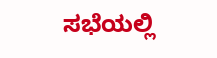ಸಭೆಯಲ್ಲಿ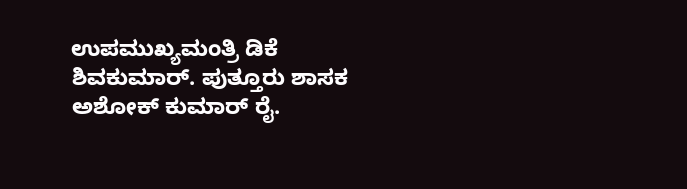ಉಪಮುಖ್ಯಮಂತ್ರಿ ಡಿಕೆ ಶಿವಕುಮಾರ್. ಪುತ್ತೂರು ಶಾಸಕ ಅಶೋಕ್ ಕುಮಾರ್ ರೈ.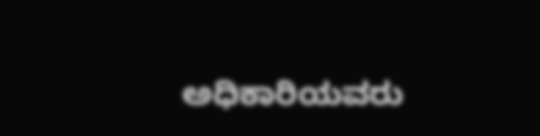ಅಧಿಕಾರಿಯವರು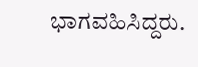ಭಾಗವಹಿಸಿದ್ದರು.